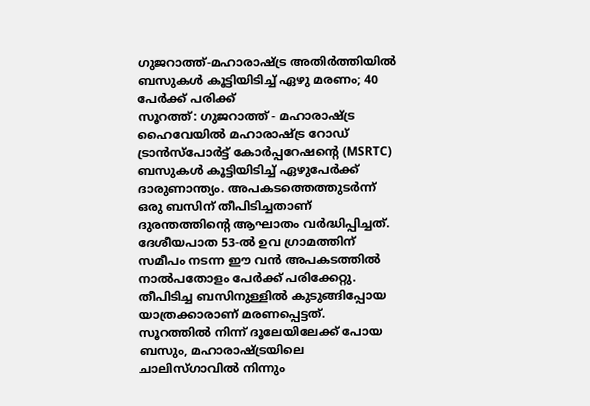ഗുജറാത്ത്-മഹാരാഷ്ട്ര അതിർത്തിയിൽ ബസുകൾ കൂട്ടിയിടിച്ച് ഏഴു മരണം; 40 പേർക്ക് പരിക്ക്
സൂറത്ത്: ഗുജറാത്ത് - മഹാരാഷ്ട്ര ഹൈവേയിൽ മഹാരാഷ്ട്ര റോഡ് ട്രാൻസ്പോർട്ട് കോർപ്പറേഷന്റെ (MSRTC) ബസുകൾ കൂട്ടിയിടിച്ച് ഏഴുപേർക്ക് ദാരുണാന്ത്യം. അപകടത്തെത്തുടർന്ന് ഒരു ബസിന് തീപിടിച്ചതാണ് ദുരന്തത്തിന്റെ ആഘാതം വർദ്ധിപ്പിച്ചത്. ദേശീയപാത 53-ൽ ഉവ ഗ്രാമത്തിന് സമീപം നടന്ന ഈ വൻ അപകടത്തിൽ നാൽപതോളം പേർക്ക് പരിക്കേറ്റു. തീപിടിച്ച ബസിനുള്ളിൽ കുടുങ്ങിപ്പോയ യാത്രക്കാരാണ് മരണപ്പെട്ടത്.
സൂറത്തിൽ നിന്ന് ദൂലേയിലേക്ക് പോയ ബസും, മഹാരാഷ്ട്രയിലെ ചാലിസ്ഗാവിൽ നിന്നും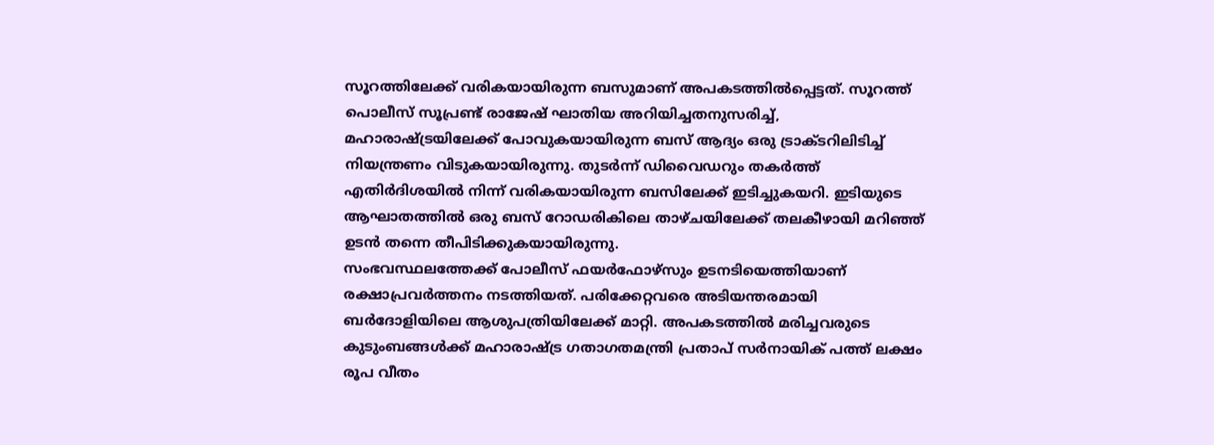സൂറത്തിലേക്ക് വരികയായിരുന്ന ബസുമാണ് അപകടത്തിൽപ്പെട്ടത്. സൂറത്ത് പൊലീസ് സൂപ്രണ്ട് രാജേഷ് ഘാതിയ അറിയിച്ചതനുസരിച്ച്, മഹാരാഷ്ട്രയിലേക്ക് പോവുകയായിരുന്ന ബസ് ആദ്യം ഒരു ട്രാക്ടറിലിടിച്ച് നിയന്ത്രണം വിടുകയായിരുന്നു. തുടർന്ന് ഡിവൈഡറും തകർത്ത് എതിർദിശയിൽ നിന്ന് വരികയായിരുന്ന ബസിലേക്ക് ഇടിച്ചുകയറി. ഇടിയുടെ ആഘാതത്തിൽ ഒരു ബസ് റോഡരികിലെ താഴ്ചയിലേക്ക് തലകീഴായി മറിഞ്ഞ് ഉടൻ തന്നെ തീപിടിക്കുകയായിരുന്നു.
സംഭവസ്ഥലത്തേക്ക് പോലീസ് ഫയർഫോഴ്സും ഉടനടിയെത്തിയാണ് രക്ഷാപ്രവർത്തനം നടത്തിയത്. പരിക്കേറ്റവരെ അടിയന്തരമായി ബർദോളിയിലെ ആശുപത്രിയിലേക്ക് മാറ്റി. അപകടത്തിൽ മരിച്ചവരുടെ കുടുംബങ്ങൾക്ക് മഹാരാഷ്ട്ര ഗതാഗതമന്ത്രി പ്രതാപ് സർനായിക് പത്ത് ലക്ഷം രൂപ വീതം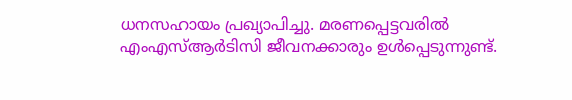ധനസഹായം പ്രഖ്യാപിച്ചു. മരണപ്പെട്ടവരിൽ എംഎസ്ആർടിസി ജീവനക്കാരും ഉൾപ്പെടുന്നുണ്ട്.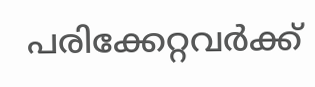പരിക്കേറ്റവർക്ക്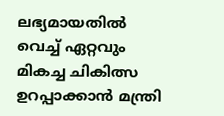ലഭ്യമായതിൽ വെച്ച് ഏറ്റവും മികച്ച ചികിത്സ ഉറപ്പാക്കാൻ മന്ത്രി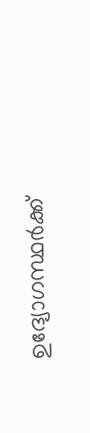ഉദ്യോഗസ്ഥർക്ക്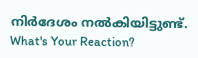നിർദേശം നൽകിയിട്ടുണ്ട്.
What's Your Reaction?